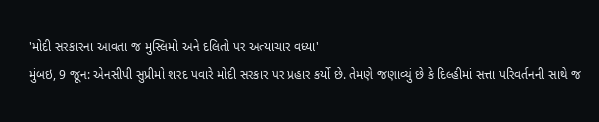'મોદી સરકારના આવતા જ મુસ્લિમો અને દલિતો પર અત્યાચાર વધ્યા'
મુંબઇ, 9 જૂન: એનસીપી સુપ્રીમો શરદ પવારે મોદી સરકાર પર પ્રહાર કર્યો છે. તેમણે જણાવ્યું છે કે દિલ્હીમાં સત્તા પરિવર્તનની સાથે જ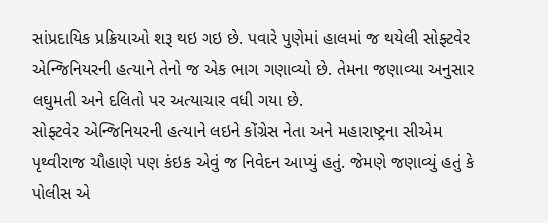સાંપ્રદાયિક પ્રક્રિયાઓ શરૂ થઇ ગઇ છે. પવારે પુણેમાં હાલમાં જ થયેલી સોફ્ટવેર એન્જિનિયરની હત્યાને તેનો જ એક ભાગ ગણાવ્યો છે. તેમના જણાવ્યા અનુસાર લઘુમતી અને દલિતો પર અત્યાચાર વધી ગયા છે.
સોફ્ટવેર એન્જિનિયરની હત્યાને લઇને કોંગ્રેસ નેતા અને મહારાષ્ટ્રના સીએમ પૃથ્વીરાજ ચૌહાણે પણ કંઇક એવું જ નિવેદન આપ્યું હતું. જેમણે જણાવ્યું હતું કે પોલીસ એ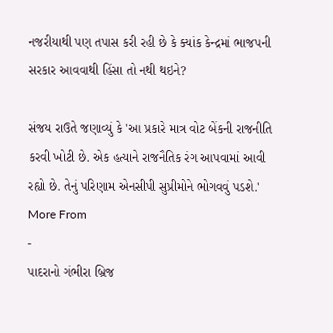નજરીયાથી પણ તપાસ કરી રહી છે કે ક્યાંક કેન્દ્રમાં ભાજપની સરકાર આવવાથી હિંસા તો નથી થઇને?

સંજય રાઉતે જણાવ્યું કે 'આ પ્રકારે માત્ર વોટ બેંકની રાજનીતિ કરવી ખોટી છે. એક હત્યાને રાજનૈતિક રંગ આપવામાં આવી રહ્યો છે. તેનું પરિણામ એનસીપી સુપ્રીમોને ભોગવવું પડશે.'
More From
-
પાદરાનો ગંભીરા બ્રિજ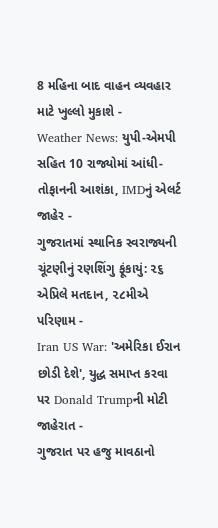8 મહિના બાદ વાહન વ્યવહાર માટે ખુલ્લો મુકાશે -
Weather News: યુપી-એમપી સહિત 10 રાજ્યોમાં આંધી-તોફાનની આશંકા, IMDનું એલર્ટ જાહેર -
ગુજરાતમાં સ્થાનિક સ્વરાજ્યની ચૂંટણીનું રણશિંગુ ફૂંકાયું: ૨૬ એપ્રિલે મતદાન, ૨૮મીએ પરિણામ -
Iran US War: 'અમેરિકા ઈરાન છોડી દેશે', યુદ્ધ સમાપ્ત કરવા પર Donald Trumpની મોટી જાહેરાત -
ગુજરાત પર હજુ માવઠાનો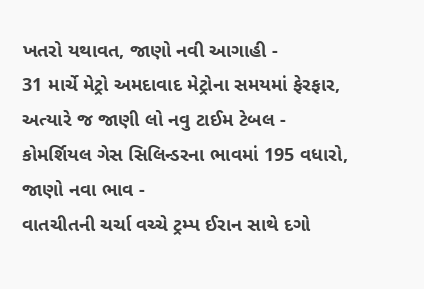ખતરો યથાવત, જાણો નવી આગાહી -
31 માર્ચે મેટ્રો અમદાવાદ મેટ્રોના સમયમાં ફેરફાર, અત્યારે જ જાણી લો નવુ ટાઈમ ટેબલ -
કોમર્શિયલ ગેસ સિલિન્ડરના ભાવમાં 195 વધારો, જાણો નવા ભાવ -
વાતચીતની ચર્ચા વચ્ચે ટ્રમ્પ ઈરાન સાથે દગો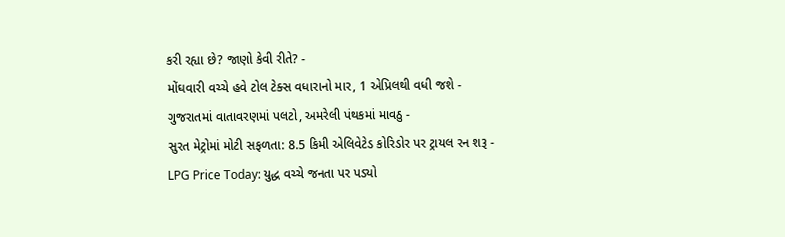કરી રહ્યા છે? જાણો કેવી રીતે? -
મોંઘવારી વચ્ચે હવે ટોલ ટેક્સ વધારાનો માર, 1 એપ્રિલથી વધી જશે -
ગુજરાતમાં વાતાવરણમાં પલટો, અમરેલી પંથકમાં માવઠુ -
સુરત મેટ્રોમાં મોટી સફળતા: 8.5 કિમી એલિવેટેડ કોરિડોર પર ટ્રાયલ રન શરૂ -
LPG Price Today: યુદ્ધ વચ્ચે જનતા પર પડ્યો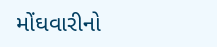મોંઘવારીનો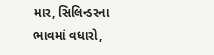માર, સિલિન્ડરના ભાવમાં વધારો,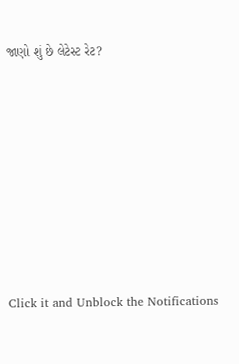જાણો શું છે લેટેસ્ટ રેટ?









Click it and Unblock the Notifications